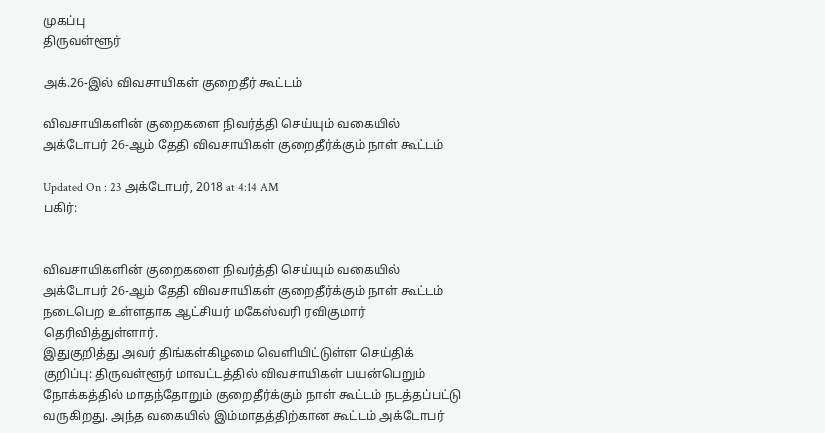முகப்பு
திருவள்ளூர்

அக்.26-இல் விவசாயிகள் குறைதீர் கூட்டம்

விவசாயிகளின் குறைகளை நிவர்த்தி செய்யும் வகையில் அக்டோபர் 26-ஆம் தேதி விவசாயிகள் குறைதீர்க்கும் நாள் கூட்டம்

Updated On : 23 அக்டோபர், 2018 at 4:14 AM
பகிர்:


விவசாயிகளின் குறைகளை நிவர்த்தி செய்யும் வகையில் அக்டோபர் 26-ஆம் தேதி விவசாயிகள் குறைதீர்க்கும் நாள் கூட்டம் நடைபெற உள்ளதாக ஆட்சியர் மகேஸ்வரி ரவிகுமார் தெரிவித்துள்ளார்.
இதுகுறித்து அவர் திங்கள்கிழமை வெளியிட்டுள்ள செய்திக் குறிப்பு: திருவள்ளூர் மாவட்டத்தில் விவசாயிகள் பயன்பெறும் நோக்கத்தில் மாதந்தோறும் குறைதீர்க்கும் நாள் கூட்டம் நடத்தப்பட்டு வருகிறது. அந்த வகையில் இம்மாதத்திற்கான கூட்டம் அக்டோபர்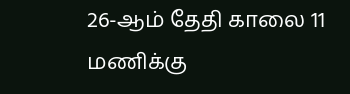26-ஆம் தேதி காலை 11 மணிக்கு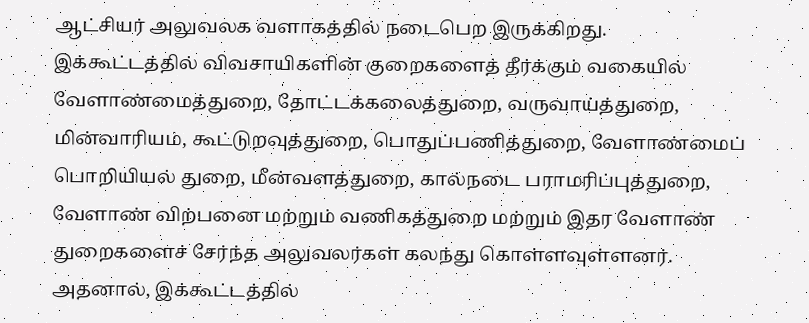ஆட்சியர் அலுவலக வளாகத்தில் நடைபெற இருக்கிறது.
இக்கூட்டத்தில் விவசாயிகளின் குறைகளைத் தீர்க்கும் வகையில் வேளாண்மைத்துறை, தோட்டக்கலைத்துறை, வருவாய்த்துறை, மின்வாரியம், கூட்டுறவுத்துறை, பொதுப்பணித்துறை, வேளாண்மைப் பொறியியல் துறை, மீன்வளத்துறை, கால்நடை பராமரிப்புத்துறை, வேளாண் விற்பனை மற்றும் வணிகத்துறை மற்றும் இதர வேளாண் துறைகளைச் சேர்ந்த அலுவலர்கள் கலந்து கொள்ளவுள்ளனர்.
அதனால், இக்கூட்டத்தில்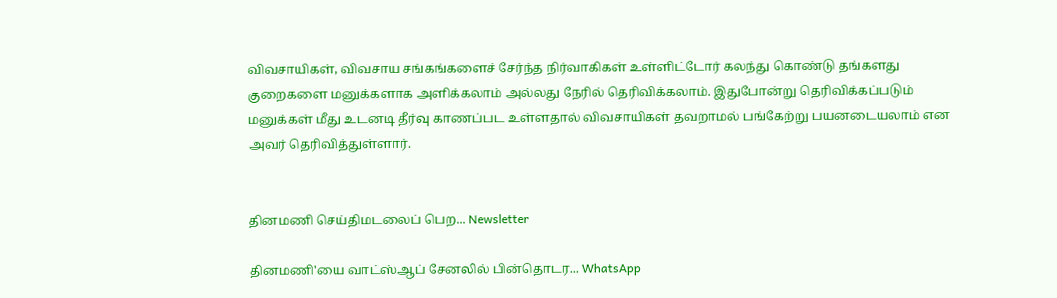விவசாயிகள், விவசாய சங்கங்களைச் சேர்ந்த நிர்வாகிகள் உள்ளிட்டோர் கலந்து கொண்டு தங்களது குறைகளை மனுக்களாக அளிக்கலாம் அல்லது நேரில் தெரிவிக்கலாம். இதுபோன்று தெரிவிக்கப்படும் மனுக்கள் மீது உடனடி தீர்வு காணப்பட உள்ளதால் விவசாயிகள் தவறாமல் பங்கேற்று பயனடையலாம் என அவர் தெரிவித்துள்ளார்.


தினமணி செய்திமடலைப் பெற... Newsletter

தினமணி'யை வாட்ஸ்ஆப் சேனலில் பின்தொடர... WhatsApp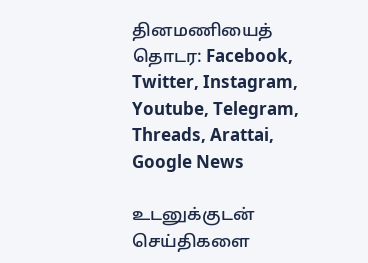தினமணியைத் தொடர: Facebook, Twitter, Instagram, Youtube, Telegram, Threads, Arattai, Google News

உடனுக்குடன் செய்திகளை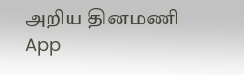அறிய தினமணி App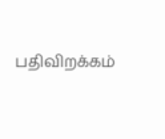பதிவிறக்கம்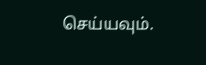செய்யவும்.